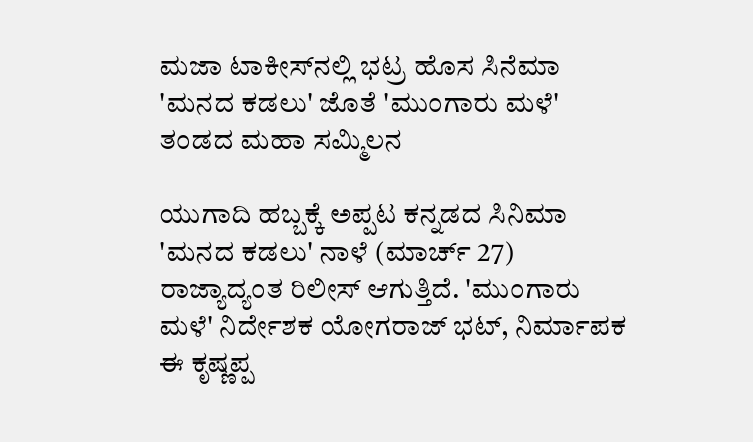ಮಜಾ ಟಾಕೀಸ್‌ನಲ್ಲಿ ಭಟ್ರ ಹೊಸ ಸಿನೆಮಾ 'ಮನದ ಕಡಲು' ಜೊತೆ 'ಮುಂಗಾರು ಮಳೆ' ತಂಡದ ಮಹಾ ಸಮ್ಮಿಲನ

ಯುಗಾದಿ ಹಬ್ಬಕ್ಕೆ ಅಪ್ಪಟ ಕನ್ನಡದ ಸಿನಿಮಾ 'ಮನದ ಕಡಲು' ನಾಳೆ (ಮಾರ್ಚ್ 27) ರಾಜ್ಯಾದ್ಯಂತ ರಿಲೀಸ್ ಆಗುತ್ತಿದೆ. 'ಮುಂಗಾರು ಮಳೆ' ನಿರ್ದೇಶಕ ಯೋಗರಾಜ್ ಭಟ್, ನಿರ್ಮಾಪಕ ಈ ಕೃಷ್ಣಪ್ಪ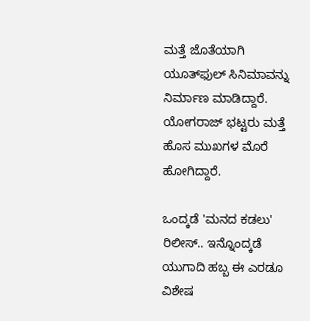ಮತ್ತೆ ಜೊತೆಯಾಗಿ ಯೂತ್‌ಫುಲ್ ಸಿನಿಮಾವನ್ನು ನಿರ್ಮಾಣ ಮಾಡಿದ್ದಾರೆ. ಯೋಗರಾಜ್‌ ಭಟ್ಟರು ಮತ್ತೆ ಹೊಸ ಮುಖಗಳ ಮೊರೆ ಹೋಗಿದ್ದಾರೆ.

ಒಂದ್ಕಡೆ 'ಮನದ ಕಡಲು' ರಿಲೀಸ್.. ಇನ್ನೊಂದ್ಕಡೆ ಯುಗಾದಿ ಹಬ್ಬ ಈ ಎರಡೂ ವಿಶೇಷ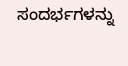ಸಂದರ್ಭಗಳನ್ನು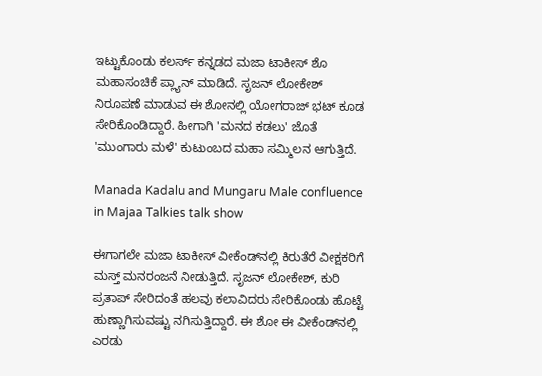ಇಟ್ಟುಕೊಂಡು ಕಲರ್ಸ್ ಕನ್ನಡದ ಮಜಾ ಟಾಕೀಸ್‌ ಶೊ ಮಹಾಸಂಚಿಕೆ ಪ್ಲ್ಯಾನ್ ಮಾಡಿದೆ. ಸೃಜನ್ ಲೋಕೇಶ್ ನಿರೂಪಣೆ ಮಾಡುವ ಈ ಶೋನಲ್ಲಿ ಯೋಗರಾಜ್‌ ಭಟ್ ಕೂಡ ಸೇರಿಕೊಂಡಿದ್ದಾರೆ. ಹೀಗಾಗಿ 'ಮನದ ಕಡಲು' ಜೊತೆ 'ಮುಂಗಾರು ಮಳೆ' ಕುಟುಂಬದ ಮಹಾ ಸಮ್ಮಿಲನ ಆಗುತ್ತಿದೆ.

Manada Kadalu and Mungaru Male confluence in Majaa Talkies talk show

ಈಗಾಗಲೇ ಮಜಾ ಟಾಕೀಸ್ ವೀಕೆಂಡ್‌ನಲ್ಲಿ ಕಿರುತೆರೆ ವೀಕ್ಷಕರಿಗೆ ಮಸ್ತ್ ಮನರಂಜನೆ ನೀಡುತ್ತಿದೆ. ಸೃಜನ್ ಲೋಕೇಶ್, ಕುರಿ ಪ್ರತಾಪ್ ಸೇರಿದಂತೆ ಹಲವು ಕಲಾವಿದರು ಸೇರಿಕೊಂಡು ಹೊಟ್ಟೆ ಹುಣ್ಣಾಗಿಸುವಷ್ಟು ನಗಿಸುತ್ತಿದ್ದಾರೆ. ಈ ಶೋ ಈ ವೀಕೆಂಡ್‌ನಲ್ಲಿ ಎರಡು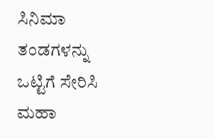ಸಿನಿಮಾ ತಂಡಗಳನ್ನು ಒಟ್ಟಿಗೆ ಸೇರಿಸಿ ಮಹಾ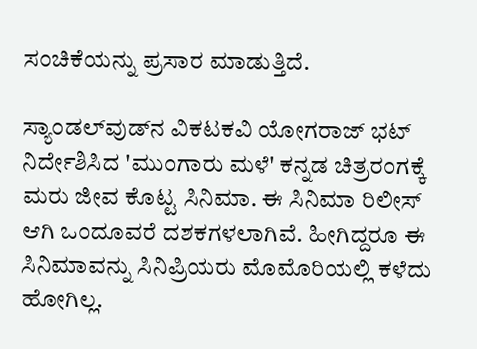ಸಂಚಿಕೆಯನ್ನು ಪ್ರಸಾರ ಮಾಡುತ್ತಿದೆ.

ಸ್ಯಾಂಡಲ್‌ವುಡ್‌ನ ವಿಕಟಕವಿ ಯೋಗರಾಜ್ ಭಟ್ ನಿರ್ದೇಶಿಸಿದ 'ಮುಂಗಾರು ಮಳೆ' ಕನ್ನಡ ಚಿತ್ರರಂಗಕ್ಕೆ ಮರು ಜೀವ ಕೊಟ್ಟ ಸಿನಿಮಾ. ಈ ಸಿನಿಮಾ ರಿಲೀಸ್ ಆಗಿ ಒಂದೂವರೆ ದಶಕಗಳಲಾಗಿವೆ. ಹೀಗಿದ್ದರೂ ಈ ಸಿನಿಮಾವನ್ನು ಸಿನಿಪ್ರಿಯರು ಮೊಮೊರಿಯಲ್ಲಿ ಕಳೆದು ಹೋಗಿಲ್ಲ.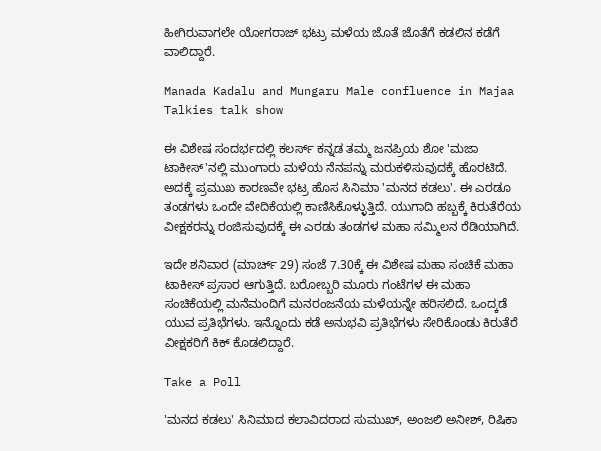ಹೀಗಿರುವಾಗಲೇ ಯೋಗರಾಜ್‌ ಭಟ್ರು ಮಳೆಯ ಜೊತೆ ಜೊತೆಗೆ ಕಡಲಿನ ಕಡೆಗೆ ವಾಲಿದ್ದಾರೆ.

Manada Kadalu and Mungaru Male confluence in Majaa Talkies talk show

ಈ ವಿಶೇಷ ಸಂದರ್ಭದಲ್ಲಿ ಕಲರ್ಸ್ ಕನ್ನಡ ತಮ್ಮ ಜನಪ್ರಿಯ ಶೋ 'ಮಜಾ ಟಾಕೀಸ್‌'ನಲ್ಲಿ ಮುಂಗಾರು ಮಳೆಯ ನೆನಪನ್ನು ಮರುಕಳಿಸುವುದಕ್ಕೆ ಹೊರಟಿದೆ. ಅದಕ್ಕೆ ಪ್ರಮುಖ ಕಾರಣವೇ ಭಟ್ರ ಹೊಸ ಸಿನಿಮಾ 'ಮನದ ಕಡಲು'. ಈ ಎರಡೂ ತಂಡಗಳು ಒಂದೇ ವೇದಿಕೆಯಲ್ಲಿ ಕಾಣಿಸಿಕೊಳ್ಳುತ್ತಿದೆ. ಯುಗಾದಿ ಹಬ್ಬಕ್ಕೆ ಕಿರುತೆರೆಯ ವೀಕ್ಷಕರನ್ನು ರಂಜಿಸುವುದಕ್ಕೆ ಈ ಎರಡು ತಂಡಗಳ ಮಹಾ ಸಮ್ಮಿಲನ ರೆಡಿಯಾಗಿದೆ.

ಇದೇ ಶನಿವಾರ (ಮಾರ್ಚ್ 29) ಸಂಜೆ 7.30ಕ್ಕೆ ಈ ವಿಶೇಷ ಮಹಾ ಸಂಚಿಕೆ ಮಹಾ ಟಾಕೀಸ್ ಪ್ರಸಾರ ಆಗುತ್ತಿದೆ. ಬರೋಬ್ಬರಿ ಮೂರು ಗಂಟೆಗಳ ಈ ಮಹಾ ಸಂಚಿಕೆಯಲ್ಲಿ ಮನೆಮಂದಿಗೆ ಮನರಂಜನೆಯ ಮಳೆಯನ್ನೇ ಹರಿಸಲಿದೆ. ಒಂದ್ಕಡೆ ಯುವ ಪ್ರತಿಭೆಗಳು. ಇನ್ನೊಂದು ಕಡೆ ಅನುಭವಿ ಪ್ರತಿಭೆಗಳು ಸೇರಿಕೊಂಡು ಕಿರುತೆರೆ ವೀಕ್ಷಕರಿಗೆ ಕಿಕ್ ಕೊಡಲಿದ್ದಾರೆ.

Take a Poll

'ಮನದ ಕಡಲು' ಸಿನಿಮಾದ ಕಲಾವಿದರಾದ ಸುಮುಖ್, ಅಂಜಲಿ ಅನೀಶ್, ರಿಷಿಕಾ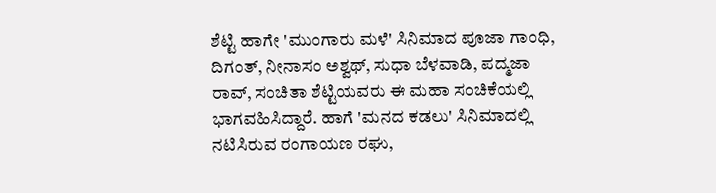ಶೆಟ್ಟಿ ಹಾಗೇ 'ಮುಂಗಾರು ಮಳೆ' ಸಿನಿಮಾದ ಪೂಜಾ ಗಾಂಧಿ, ದಿಗಂತ್, ನೀನಾಸಂ ಅಶ್ವಥ್, ಸುಧಾ ಬೆಳವಾಡಿ, ಪದ್ಮಜಾ ರಾವ್, ಸಂಚಿತಾ ಶೆಟ್ಟಿಯವರು ಈ ಮಹಾ ಸಂಚಿಕೆಯಲ್ಲಿ ಭಾಗವಹಿಸಿದ್ದಾರೆ. ಹಾಗೆ 'ಮನದ ಕಡಲು' ಸಿನಿಮಾದಲ್ಲಿ ನಟಿಸಿರುವ ರಂಗಾಯಣ ರಘು,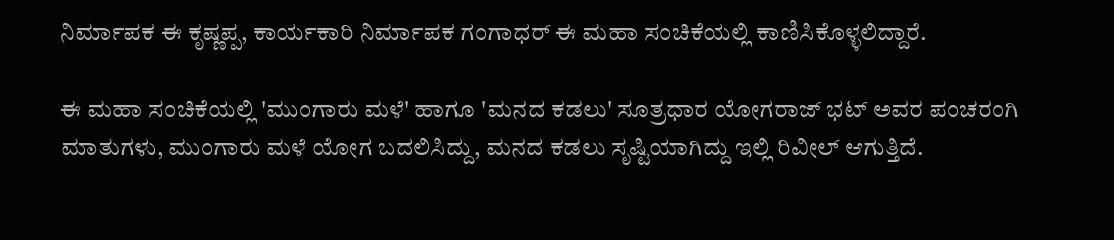ನಿರ್ಮಾಪಕ ಈ ಕೃಷ್ಣಪ್ಪ, ಕಾರ್ಯಕಾರಿ ನಿರ್ಮಾಪಕ ಗಂಗಾಧರ್ ಈ ಮಹಾ ಸಂಚಿಕೆಯಲ್ಲಿ ಕಾಣಿಸಿಕೊಳ್ಳಲಿದ್ದಾರೆ.

ಈ ಮಹಾ ಸಂಚಿಕೆಯಲ್ಲಿ 'ಮುಂಗಾರು ಮಳೆ' ಹಾಗೂ 'ಮನದ ಕಡಲು' ಸೂತ್ರಧಾರ ಯೋಗರಾಜ್‌ ಭಟ್ ಅವರ ಪಂಚರಂಗಿ ಮಾತುಗಳು, ಮುಂಗಾರು ಮಳೆ ಯೋಗ ಬದಲಿಸಿದ್ದು, ಮನದ ಕಡಲು ಸೃಷ್ಟಿಯಾಗಿದ್ದು ಇಲ್ಲಿ ರಿವೀಲ್ ಆಗುತ್ತಿದೆ.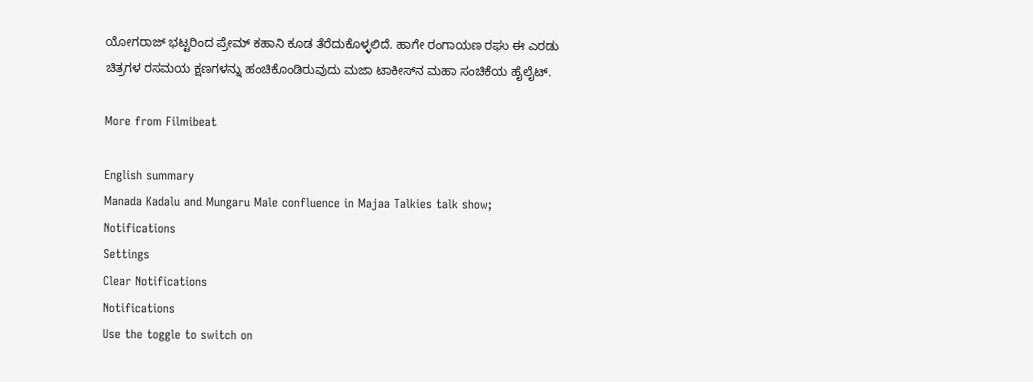ಯೋಗರಾಜ್‌ ಭಟ್ಟರಿಂದ ಪ್ರೇಮ್ ಕಹಾನಿ ಕೂಡ ತೆರೆದುಕೊಳ್ಳಲಿದೆ. ಹಾಗೇ ರಂಗಾಯಣ ರಘು ಈ ಎರಡು ಚಿತ್ರಗಳ ರಸಮಯ ಕ್ಷಣಗಳನ್ನು ಹಂಚಿಕೊಂಡಿರುವುದು ಮಜಾ ಟಾಕೀಸ್‌ನ ಮಹಾ ಸಂಚಿಕೆಯ ಹೈಲೈಟ್.

More from Filmibeat

English summary
Manada Kadalu and Mungaru Male confluence in Majaa Talkies talk show;
Notifications
Settings
Clear Notifications
Notifications
Use the toggle to switch on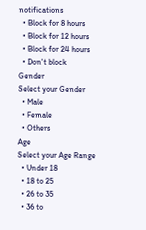notifications
  • Block for 8 hours
  • Block for 12 hours
  • Block for 24 hours
  • Don't block
Gender
Select your Gender
  • Male
  • Female
  • Others
Age
Select your Age Range
  • Under 18
  • 18 to 25
  • 26 to 35
  • 36 to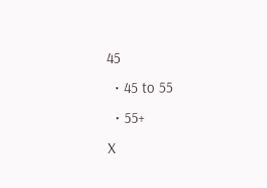45
  • 45 to 55
  • 55+
X